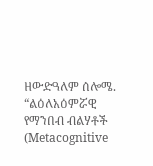ዘውድዓለም ሰሎሜ. “ልዕለአዕምሯዊ የማንበብ ብልሃቶች (Metacognitive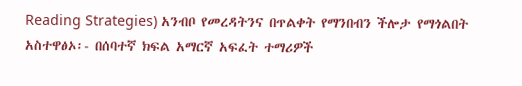Reading Strategies) አንብቦ የመረዳትንና በጥልቀት የማንበብን ችሎታ የማጎልበት አስተዋፅኦ፡- በሰባተኛ ክፍል አማርኛ አፍፈት ተማሪዎች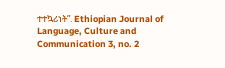ተተኳሪነት”. Ethiopian Journal of Language, Culture and Communication 3, no. 2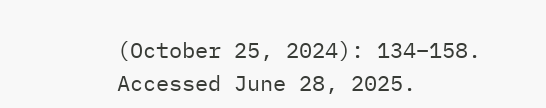(October 25, 2024): 134–158. Accessed June 28, 2025.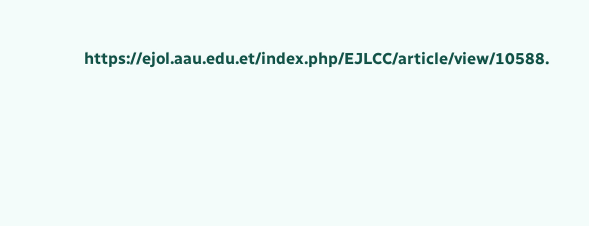https://ejol.aau.edu.et/index.php/EJLCC/article/view/10588.